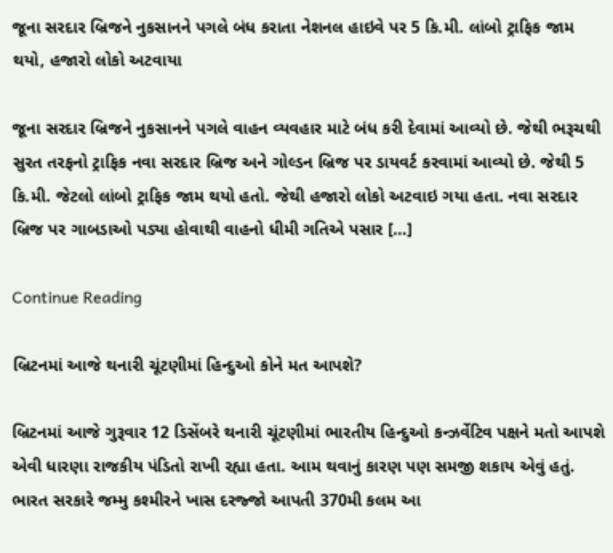જૂના સરદાર બ્રિજને નુકસાનને પગલે બંધ કરાતા નેશનલ હાઇવે પર 5 કિ.મી. લાંબો ટ્રાફિક જામ થયો, હજારો લોકો અટવાયા

જૂના સરદાર બ્રિજને નુકસાનને પગલે વાહન વ્યવહાર માટે બંધ કરી દેવામાં આવ્યો છે. જેથી ભરૂચથી સુરત તરફનો ટ્રાફિક નવા સરદાર બ્રિજ અને ગોલ્ડન બ્રિજ પર ડાયવર્ટ કરવામાં આવ્યો છે. જેથી 5 કિ.મી. જેટલો લાંબો ટ્રાફિક જામ થયો હતો. જેથી હજારો લોકો અટવાઇ ગયા હતા. નવા સરદાર બ્રિજ પર ગાબડાઓ પડ્યા હોવાથી વાહનો ધીમી ગતિએ પસાર […]

Continue Reading

બ્રિટનમાં આજે થનારી ચૂંટણીમાં હિન્દુઓ કોને મત આપશે?

બ્રિટનમાં આજે ગુરૂવાર 12 ડિસેંબરે થનારી ચૂંટણીમાં ભારતીય હિન્દુઓ કન્ઝર્વેટિવ પક્ષને મતો આપશે એવી ધારણા રાજકીય પંડિતો રાખી રહ્યા હતા. આમ થવાનું કારણ પણ સમજી શકાય એવું હતું. ભારત સરકારે જમ્મુ કશ્મીરને ખાસ દરજ્જો આપતી 370મી કલમ આ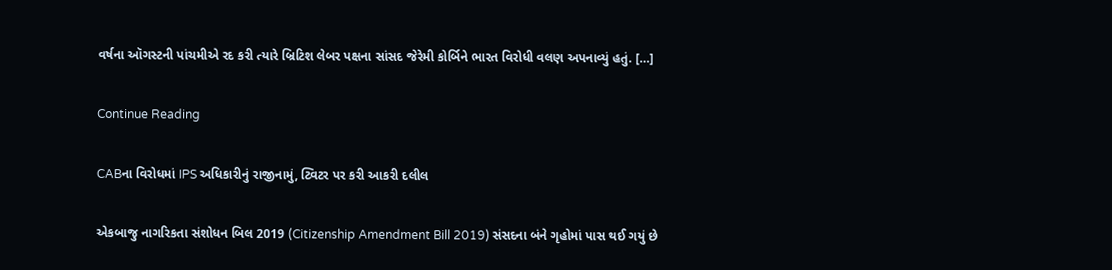વર્ષના ઑગસ્ટની પાંચમીએ રદ કરી ત્યારે બ્રિટિશ લેબર પક્ષના સાંસદ જેરેમી કોર્બિને ભારત વિરોધી વલણ અપનાવ્યું હતું. […]

Continue Reading

CABના વિરોધમાં IPS અધિકારીનું રાજીનામું, ટ્વિટર પર કરી આકરી દલીલ

એકબાજુ નાગરિકતા સંશોધન બિલ 2019 (Citizenship Amendment Bill 2019) સંસદના બંને ગૃહોમાં પાસ થઈ ગયું છે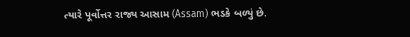ત્યારે પૂર્વોત્તર રાજ્ય આસામ (Assam) ભડકે બળ્યું છે.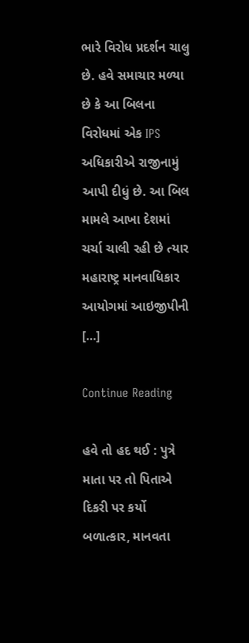ભારે વિરોધ પ્રદર્શન ચાલુ છે. હવે સમાચાર મળ્યા છે કે આ બિલના વિરોધમાં એક IPS અધિકારીએ રાજીનામું આપી દીધું છે. આ બિલ મામલે આખા દેશમાં ચર્ચા ચાલી રહી છે ત્યાર મહારાષ્ટ્ર માનવાધિકાર આયોગમાં આઇજીપીની […]

Continue Reading

હવે તો હદ થઈ : પુત્રે માતા પર તો પિતાએ દિકરી પર કર્યો બળાત્કાર, માનવતા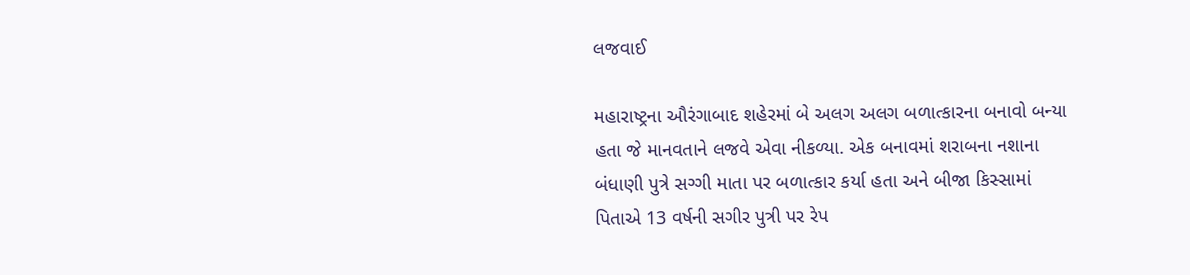લજવાઈ

મહારાષ્ટ્રના ઔરંગાબાદ શહેરમાં બે અલગ અલગ બળાત્કારના બનાવો બન્યા હતા જે માનવતાને લજવે એવા નીકળ્યા. એક બનાવમાં શરાબના નશાના બંધાણી પુત્રે સગ્ગી માતા પર બળાત્કાર કર્યા હતા અને બીજા કિસ્સામાં પિતાએ 13 વર્ષની સગીર પુત્રી પર રેપ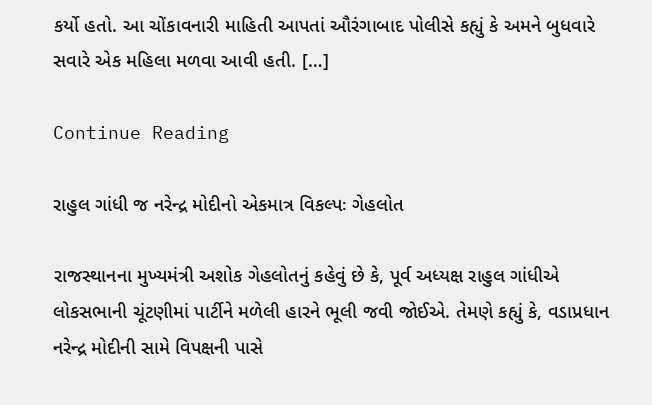કર્યો હતો. આ ચોંકાવનારી માહિતી આપતાં ઔરંગાબાદ પોલીસે કહ્યું કે અમને બુધવારે સવારે એક મહિલા મળવા આવી હતી. […]

Continue Reading

રાહુલ ગાંધી જ નરેન્દ્ર મોદીનો એકમાત્ર વિકલ્પઃ ગેહલોત

રાજસ્થાનના મુખ્યમંત્રી અશોક ગેહલોતનું કહેવું છે કે, પૂર્વ અધ્યક્ષ રાહુલ ગાંધીએ લોકસભાની ચૂંટણીમાં પાર્ટીને મળેલી હારને ભૂલી જવી જોઈએ. તેમણે કહ્યું કે, વડાપ્રધાન નરેન્દ્ર મોદીની સામે વિપક્ષની પાસે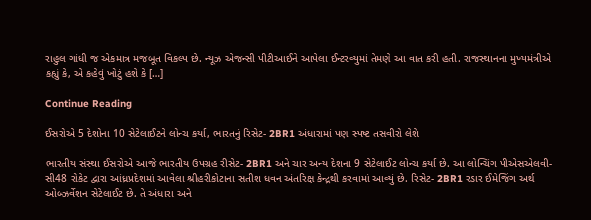રાહુલ ગાંધી જ એકમાત્ર મજબૂત વિકલ્પ છે. ન્યૂઝ એજન્સી પીટીઆઈને આપેલા ઈન્ટરવ્યુમાં તેમણે આ વાત કરી હતી. રાજસ્થાનના મુખ્યમંત્રીએ કહ્યું કે, એ કહેવું ખોટું હશે કે […]

Continue Reading

ઈસરોએ 5 દેશોના 10 સેટેલાઈટને લોન્ચ કર્યા, ભારતનું રિસેટ- 2BR1 અંધારામાં પણ સ્પષ્ટ તસવીરો લેશે

ભારતીય સંસ્થા ઈસરોએ આજે ભારતીય ઉપગ્રહ રીસેટ- 2BR1 અને ચાર અન્ય દેશના 9 સેટેલાઈટ લોન્ચ કર્યા છે. આ લોન્ચિંગ પીએસએલવી-સી48 રોકેટ દ્વારા આંધ્રપ્રદેશમાં આવેલા શ્રીહરીકોટાના સતીશ ધવન અંતરિક્ષ કેન્દ્રથી કરવામાં આવ્યું છે. રિસેટ- 2BR1 રડાર ઈમેજિંગ અર્થ ઓબ્ઝર્વેશન સેટેલાઈટ છે. તે અંધારા અને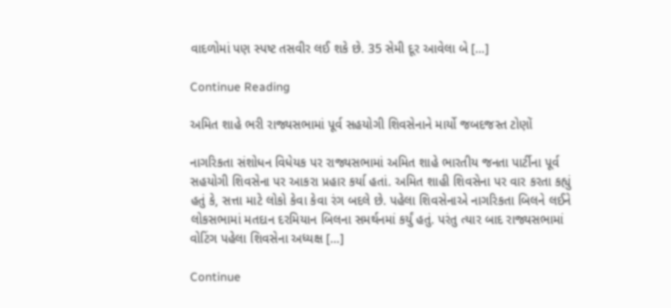વાદળોમાં પણ સ્પષ્ટ તસવીર લઈ શકે છે. 35 સેમી દૂર આવેલા બે […]

Continue Reading

અમિત શાહે ભરી રાજ્યસભામાં પૂર્વ સહયોગી શિવસેનાને માર્યો જબદજસ્ત ટોણોં

નાગરિકતા સંશોધન વિધેયક પર રાજ્યસભામાં અમિત શાહે ભારતીય જનતા પાર્ટીના પૂર્વ સહયોગી શિવસેના પર આકરા પ્રહાર કર્યા હતાં. અમિત શાહી શિવસેના પર વાર કરતા કહ્યું હતું કે, સત્તા માટે લોકો કેવા કેવા રંગ બદલે છે. પહેલા શિવસેનાએ નાગરિકતા બિલને લઈને લોકસભામાં મતદાન દરમિયાન બિલના સમર્થનમાં કર્યું હતું. પરંતુ ત્યાર બાદ રાજ્યસભામાં વોટિંગ પહેલા શિવસેના અધ્યક્ષ […]

Continue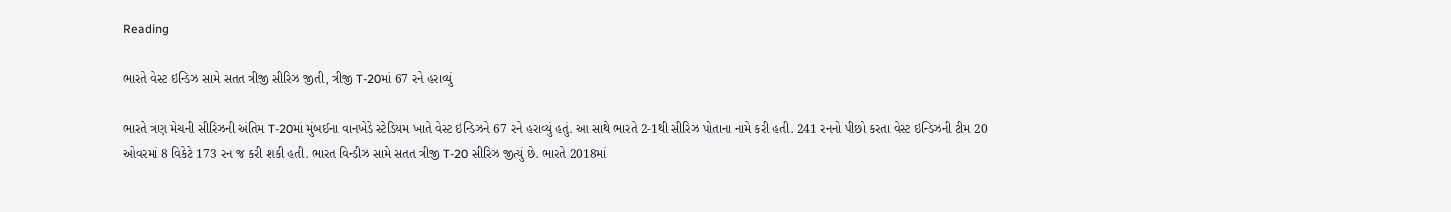Reading

ભારતે વેસ્ટ ઇન્ડિઝ સામે સતત ત્રીજી સીરિઝ જીતી, ત્રીજી T-20માં 67 રને હરાવ્યું

ભારતે ત્રણ મેચની સીરિઝની અંતિમ T-20માં મુંબઈના વાનખેડે સ્ટેડિયમ ખાતે વેસ્ટ ઇન્ડિઝને 67 રને હરાવ્યું હતું. આ સાથે ભારતે 2-1થી સીરિઝ પોતાના નામે કરી હતી. 241 રનનો પીછો કરતા વેસ્ટ ઇન્ડિઝની ટીમ 20 ઓવરમાં 8 વિકેટે 173 રન જ કરી શકી હતી. ભારત વિન્ડીઝ સામે સતત ત્રીજી T-20 સીરિઝ જીત્યું છે. ભારતે 2018માં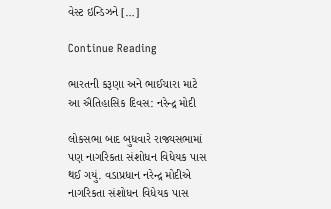વેસ્ટ ઇન્ડિઝને […]

Continue Reading

ભારતની કરૂણા અને ભાઈચારા માટે આ ઐતિહાસિક દિવસ: નરેન્દ્ર મોદી

લોકસભા બાદ બુધવારે રાજ્યસભામાં પણ નાગરિકતા સંશોધન વિધેયક પાસ થઈ ગયું. વડાપ્રધાન નરેન્દ્ર મોદીએ નાગરિકતા સંશોધન વિધેયક પાસ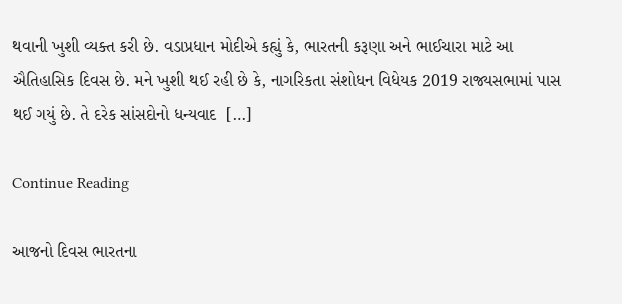થવાની ખુશી વ્યક્ત કરી છે. વડાપ્રધાન મોદીએ કહ્યું કે, ભારતની કરૂણા અને ભાઈચારા માટે આ ઐતિહાસિક દિવસ છે. મને ખુશી થઈ રહી છે કે, નાગરિકતા સંશોધન વિધેયક 2019 રાજ્યસભામાં પાસ થઈ ગયું છે. તે દરેક સાંસદોનો ધન્યવાદ  […]

Continue Reading

આજનો દિવસ ભારતના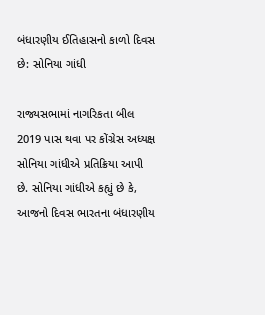બંધારણીય ઈતિહાસનો કાળો દિવસ છે: સોનિયા ગાંધી

રાજ્યસભામાં નાગરિકતા બીલ 2019 પાસ થવા પર કોંગ્રેસ અધ્યક્ષ  સોનિયા ગાંધીએ પ્રતિક્રિયા આપી છે. સોનિયા ગાંધીએ કહ્યું છે કે, આજનો દિવસ ભારતના બંધારણીય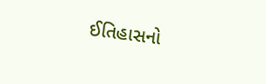ઈતિહાસનો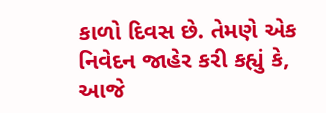કાળો દિવસ છે. તેમણે એક નિવેદન જાહેર કરી કહ્યું કે, આજે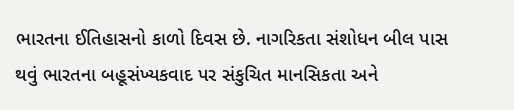ભારતના ઈતિહાસનો કાળો દિવસ છે. નાગરિકતા સંશોધન બીલ પાસ થવું ભારતના બહૂસંખ્યકવાદ પર સંકુચિત માનસિકતા અને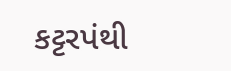કટ્ટરપંથી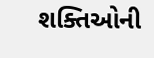શક્તિઓની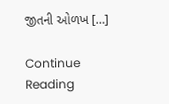જીતની ઓળખ […]

Continue Reading